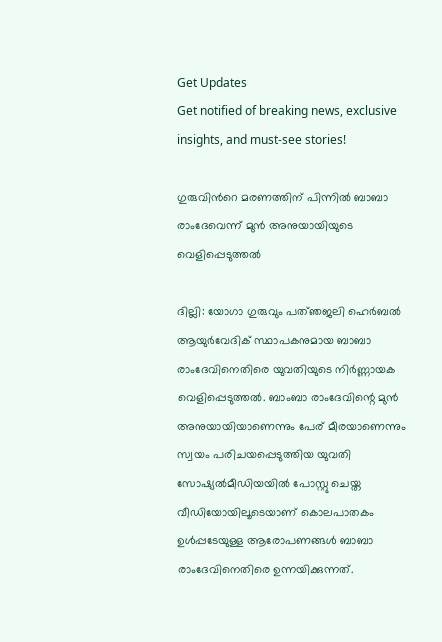Get Updates
Get notified of breaking news, exclusive insights, and must-see stories!

ഗുരുവിന്‍റെ മരണത്തിന് പിന്നില്‍ ബാബാ രാംദേവെന്ന് മുന്‍ അനുയായിയുടെ വെളിപ്പെടുത്തല്‍

ദില്ലി: യോഗാ ഗുരുവും പത്ഞജലി ഹെര്‍ബല്‍ ആയുര്‍വേദിക് സ്ഥാപകനുമായ ബാബാ രാംദേവിനെതിരെ യുവതിയുടെ നിര്‍ണ്ണായക വെളിപ്പെടുത്തല്‍. ബാംബാ രാംദേവിന്റെ മുന്‍ അനുയായിയാണെന്നും പേര് മീരയാണെന്നും സ്വയം പരിചയപ്പെടുത്തിയ യുവതി സോഷ്യല്‍മീഡിയയില്‍ പോസ്റ്റു ചെയ്ത വീഡിയോയിലൂടെയാണ് കൊലപാതകം ഉള്‍പ്പടേയുള്ള ആരോപണങ്ങള്‍ ബാബാ രാംദേവിനെതിരെ ഉന്നയിക്കുന്നത്.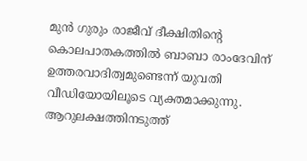മുന്‍ ഗുരും രാജീവ് ദീക്ഷിതിന്റെ കൊലപാതകത്തില്‍ ബാബാ രാംദേവിന് ഉത്തരവാദിത്വമുണ്ടെന്ന് യുവതി വീഡിയോയിലൂടെ വ്യക്തമാക്കുന്നു. ആറുലക്ഷത്തിനടുത്ത്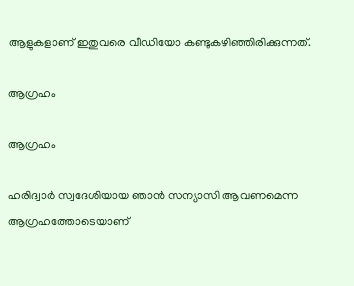ആളുകളാണ് ഇതുവരെ വീഡിയോ കണ്ടുകഴിഞ്ഞിരിക്കുന്നത്.

ആഗ്രഹം

ആഗ്രഹം

ഹരിദ്വാര്‍ സ്വദേശിയായ ഞാന്‍ സന്യാസി ആവണമെന്ന ആഗ്രഹത്തോടെയാണ്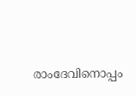രാംദേവിനൊപ്പം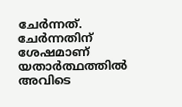ചേര്‍ന്നത്. ചേര്‍ന്നതിന് ശേഷമാണ് യതാര്‍ത്ഥത്തില്‍ അവിടെ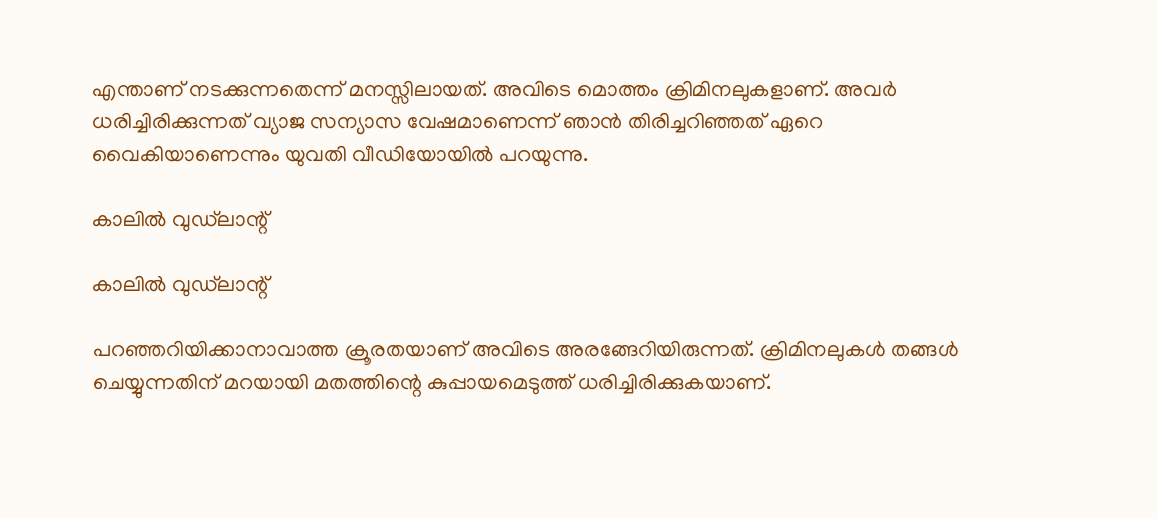എന്താണ് നടക്കുന്നതെന്ന് മനസ്സിലായത്. അവിടെ മൊത്തം ക്രിമിനലുകളാണ്. അവര്‍ ധരിച്ചിരിക്കുന്നത് വ്യാജ സന്യാസ വേഷമാണെന്ന് ഞാന്‍ തിരിച്ചറിഞ്ഞത് ഏറെ വൈകിയാണെന്നും യുവതി വീഡിയോയില്‍ പറയുന്നു.

കാലില്‍ വുഡ്‌ലാന്റ്

കാലില്‍ വുഡ്‌ലാന്റ്

പറഞ്ഞറിയിക്കാനാവാത്ത ക്രൂരതയാണ് അവിടെ അരങ്ങേറിയിരുന്നത്. ക്രിമിനലുകള്‍ തങ്ങള്‍ ചെയ്യുന്നതിന് മറയായി മതത്തിന്റെ കുപ്പായമെടുത്ത് ധരിച്ചിരിക്കുകയാണ്.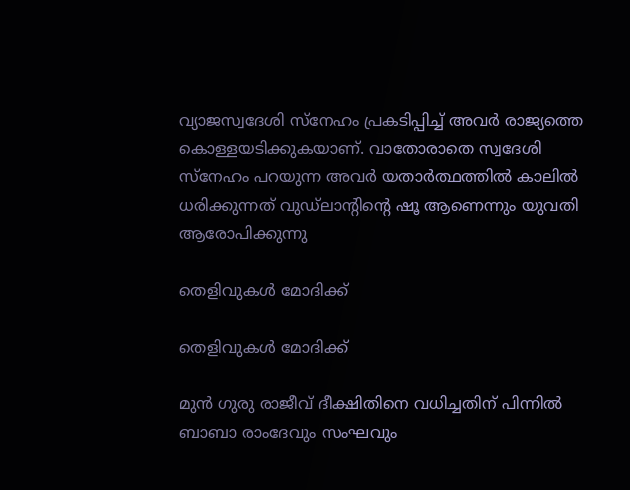വ്യാജസ്വദേശി സ്‌നേഹം പ്രകടിപ്പിച്ച് അവര്‍ രാജ്യത്തെ കൊള്ളയടിക്കുകയാണ്. വാതോരാതെ സ്വദേശി സ്‌നേഹം പറയുന്ന അവര്‍ യതാര്‍ത്ഥത്തില്‍ കാലില്‍ ധരിക്കുന്നത് വുഡ്‌ലാന്റിന്റെ ഷൂ ആണെന്നും യുവതി ആരോപിക്കുന്നു

തെളിവുകള്‍ മോദിക്ക്

തെളിവുകള്‍ മോദിക്ക്

മുന്‍ ഗുരു രാജീവ് ദീക്ഷിതിനെ വധിച്ചതിന് പിന്നില്‍ ബാബാ രാംദേവും സംഘവും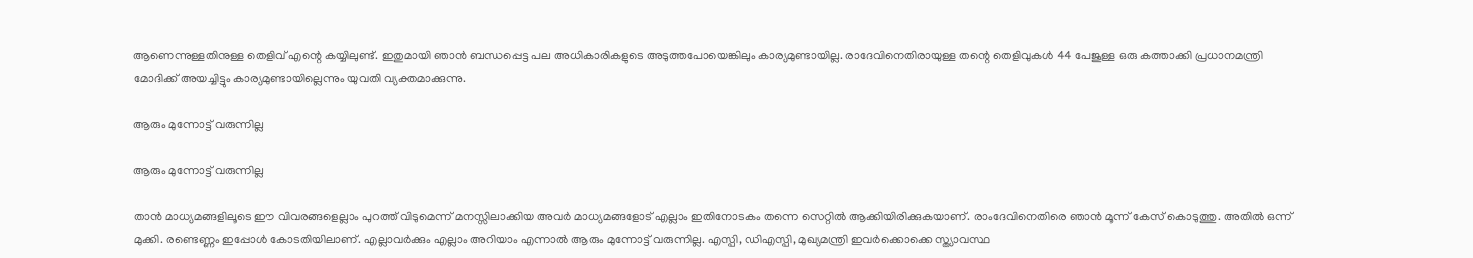ആണെന്നുള്ളതിനുള്ള തെളിവ് എന്റെ കയ്യിലുണ്ട്. ഇതുമായി ഞാന്‍ ബന്ധപ്പെട്ട പല അധികാരികളുടെ അടുത്തപോയെങ്കിലും കാര്യമുണ്ടായില്ല. രാദേവിനെതിരായുള്ള തന്റെ തെളിവുകള്‍ 44 പേജുള്ള ഒരു കത്താക്കി പ്രധാനമന്ത്രി മോദിക്ക് അയച്ചിട്ടും കാര്യമുണ്ടായില്ലെന്നും യുവതി വ്യക്തമാക്കുന്നു.

ആരും മുന്നോട്ട് വരുന്നില്ല

ആരും മുന്നോട്ട് വരുന്നില്ല

താന്‍ മാധ്യമങ്ങളിലൂടെ ഈ വിവരങ്ങളെല്ലാം പുറത്ത് വിടുമെന്ന് മനസ്സിലാക്കിയ അവര്‍ മാധ്യമങ്ങളോട് എല്ലാം ഇതിനോടകം തന്നെ സെറ്റില്‍ ആക്കിയിരിക്കുകയാണ്. രാംദേവിനെതിരെ ഞാന്‍ മൂന്ന് കേസ് കൊടുത്തു. അതില്‍ ഒന്ന് മുക്കി. രണ്ടെണ്ണം ഇപ്പോള്‍ കോടതിയിലാണ്. എല്ലാവര്‍ക്കും എല്ലാം അറിയാം എന്നാല്‍ ആരും മുന്നോട്ട് വരുന്നില്ല. എസ്പി, ഡിഎസ്പി, മുഖ്യമന്ത്രി ഇവര്‍ക്കൊക്കെ സ്ത്യാവസ്ഥ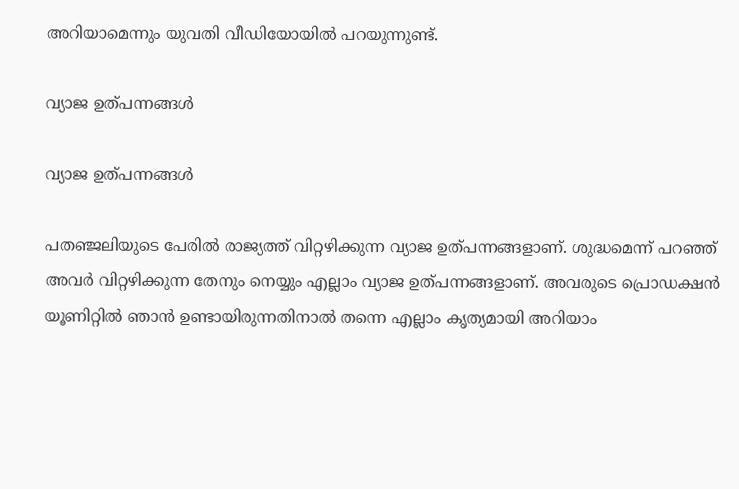അറിയാമെന്നും യുവതി വീഡിയോയില്‍ പറയുന്നുണ്ട്.

വ്യാജ ഉത്പന്നങ്ങള്‍

വ്യാജ ഉത്പന്നങ്ങള്‍

പതഞ്ജലിയുടെ പേരില്‍ രാജ്യത്ത് വിറ്റഴിക്കുന്ന വ്യാജ ഉത്പന്നങ്ങളാണ്. ശുദ്ധമെന്ന് പറഞ്ഞ് അവര്‍ വിറ്റഴിക്കുന്ന തേനും നെയ്യും എല്ലാം വ്യാജ ഉത്പന്നങ്ങളാണ്. അവരുടെ പ്രൊഡക്ഷന്‍ യൂണിറ്റില്‍ ഞാന്‍ ഉണ്ടായിരുന്നതിനാല്‍ തന്നെ എല്ലാം കൃത്യമായി അറിയാം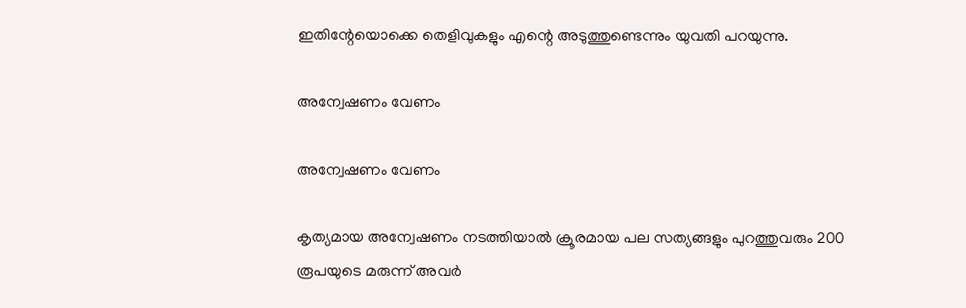ഇതിന്റേയൊക്കെ തെളിവുകളും എന്റെ അടുത്തുണ്ടെന്നും യുവതി പറയുന്നു.

അന്വേഷണം വേണം

അന്വേഷണം വേണം

കൃത്യമായ അന്വേഷണം നടത്തിയാല്‍ ക്രൂരമായ പല സത്യങ്ങളും പുറത്തുവരും 200 രൂപയുടെ മരുന്ന് അവര്‍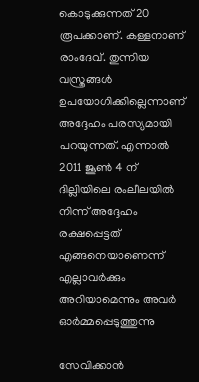കൊടുക്കുന്നത് 20 രൂപക്കാണ്. കള്ളനാണ് രാംദേവ്. തുന്നിയ വസ്ത്രങ്ങള്‍ ഉപയോഗിക്കില്ലെന്നാണ് അദ്ദേഹം പരസ്യമായി പറയുന്നത്. എന്നാല്‍ 2011 ജൂണ്‍ 4 ന് ദില്ലിയിലെ രംലീലയില്‍ നിന്ന് അദ്ദേഹം രക്ഷപ്പെട്ടത് എങ്ങനെയാണെന്ന് എല്ലാവര്‍ക്കും അറിയാമെന്നും അവര്‍ ഓര്‍മ്മപ്പെടുത്തുന്നു

സേവിക്കാന്‍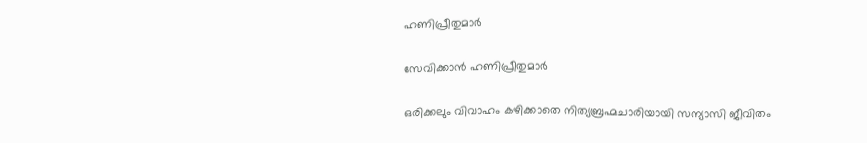ഹണിപ്രീതുമാര്‍

സേവിക്കാന്‍ ഹണിപ്രീതുമാര്‍

ഒരിക്കലും വിവാഹം കഴിക്കാതെ നിത്യബ്രഹ്മചാരിയായി സന്യാസി ജീവിതം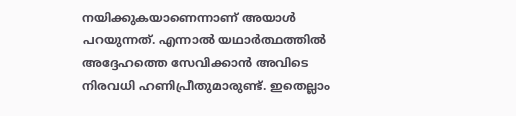നയിക്കുകയാണെന്നാണ് അയാള്‍ പറയുന്നത്. എന്നാല്‍ യഥാര്‍ത്ഥത്തില്‍ അദ്ദേഹത്തെ സേവിക്കാന്‍ അവിടെ നിരവധി ഹണിപ്രീതുമാരുണ്ട്. ഇതെല്ലാം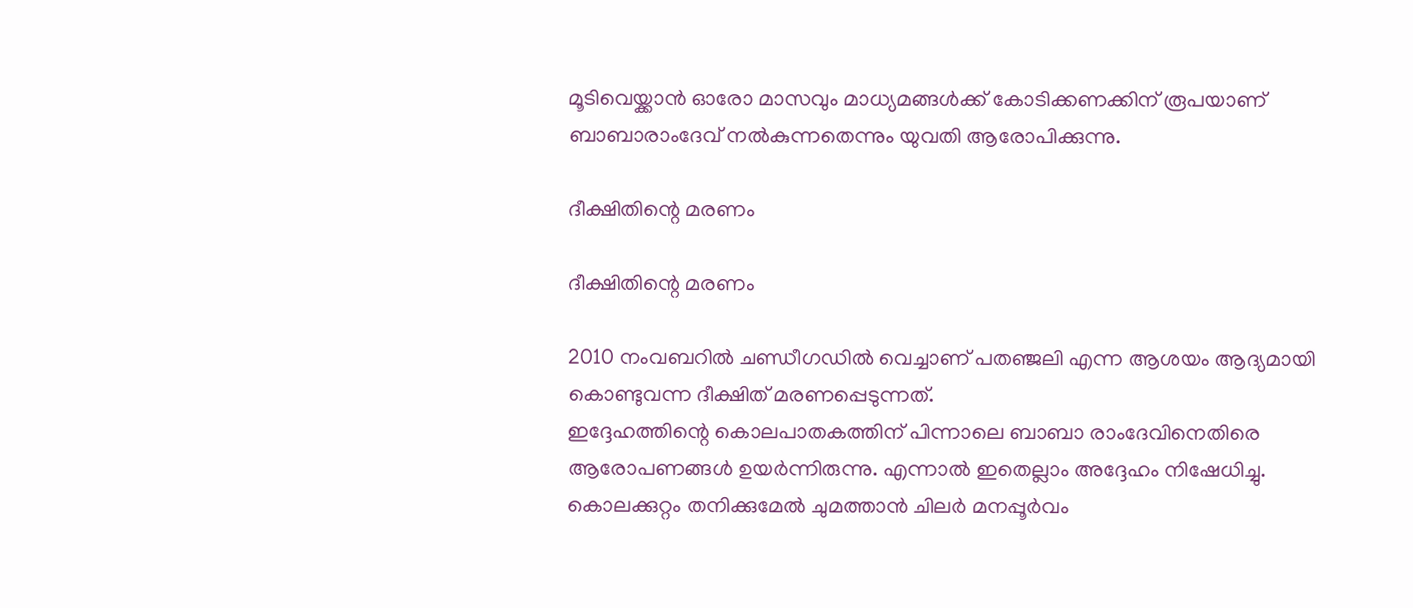മൂടിവെയ്ക്കാന്‍ ഓരോ മാസവും മാധ്യമങ്ങള്‍ക്ക് കോടിക്കണക്കിന് രൂപയാണ് ബാബാരാംദേവ് നല്‍കുന്നതെന്നും യുവതി ആരോപിക്കുന്നു.

ദീക്ഷിതിന്റെ മരണം

ദീക്ഷിതിന്റെ മരണം

2010 നംവബറില്‍ ചണ്ഡീഗഡില്‍ വെച്ചാണ് പതഞ്ജലി എന്ന ആശയം ആദ്യമായി കൊണ്ടുവന്ന ദീക്ഷിത് മരണപ്പെടുന്നത്.
ഇദ്ദേഹത്തിന്റെ കൊലപാതകത്തിന് പിന്നാലെ ബാബാ രാംദേവിനെതിരെ ആരോപണങ്ങള്‍ ഉയര്‍ന്നിരുന്നു. എന്നാല്‍ ഇതെല്ലാം അദ്ദേഹം നിഷേധിച്ചു. കൊലക്കുറ്റം തനിക്കുമേല്‍ ചുമത്താന്‍ ചിലര്‍ മനപ്പൂര്‍വം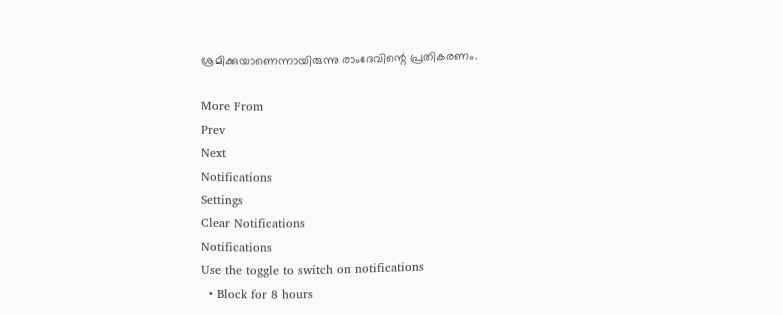ശ്രമിക്കുയാണെന്നായിരുന്നു രാംദേവിന്റെ പ്രതികരണം.

More From
Prev
Next
Notifications
Settings
Clear Notifications
Notifications
Use the toggle to switch on notifications
  • Block for 8 hours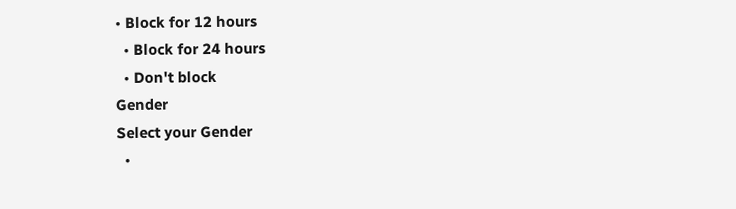• Block for 12 hours
  • Block for 24 hours
  • Don't block
Gender
Select your Gender
  •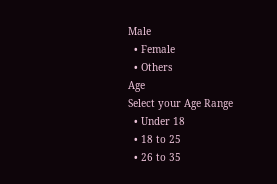Male
  • Female
  • Others
Age
Select your Age Range
  • Under 18
  • 18 to 25
  • 26 to 35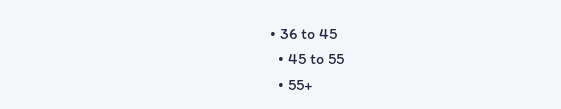• 36 to 45
  • 45 to 55
  • 55+